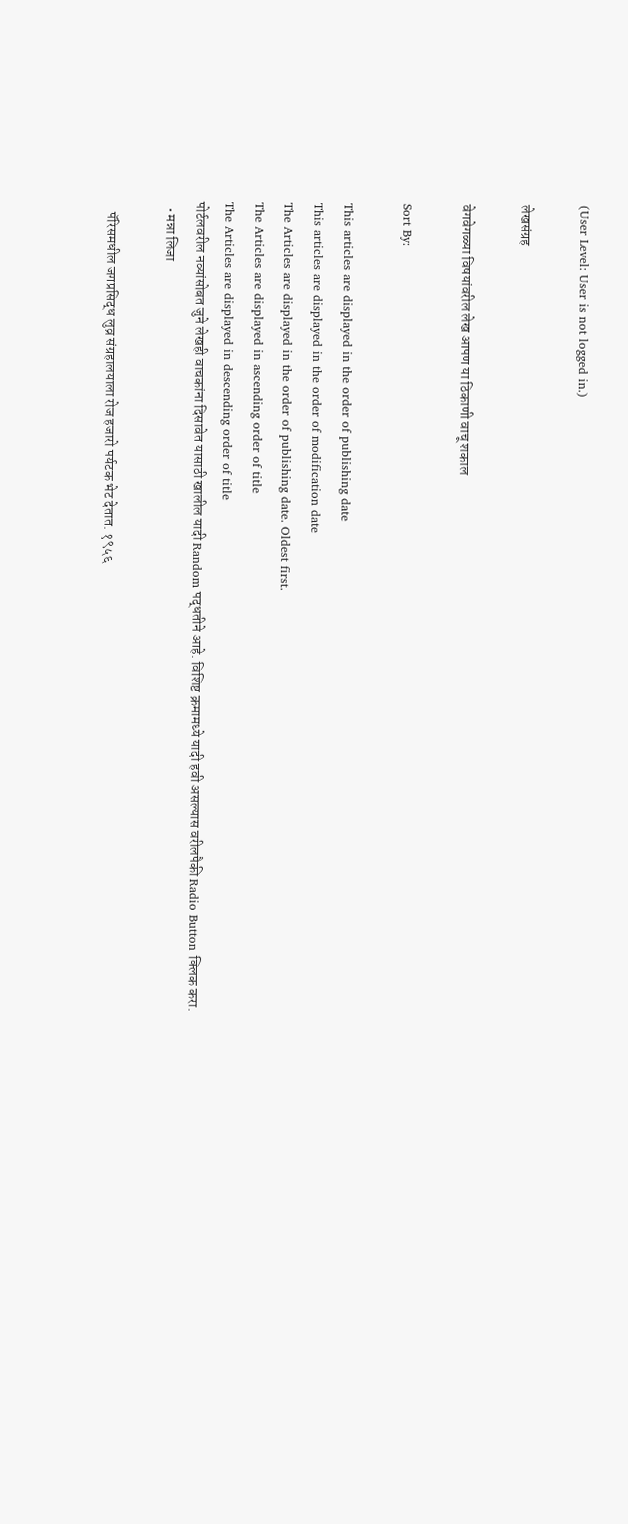(User Level: User is not logged in.)

लेखसंग्रह

वेगवेगळ्या विषयांवरील लेख आपण या ठिकाणी वाचू शकाल

Sort By:

This articles are displayed in the order of publishing date
This articles are displayed in the order of modification date
The Articles are displayed in the order of publishing date. Oldest first.
The Articles are displayed in ascending order of title
The Articles are displayed in descending order of title
पोर्टलवरील नव्यांसोबत जुने लेखही वाचकांना दिसावेत यासाठी खालील यादी Random पद्धतीने आहे. विशिष्ट क्रमामध्ये यादी हवी असल्यास वरीलपैकी Radio Button क्लिक करा.
  • मन्ना लिजा

    पॅरिसमधील जगप्रसिद्ध लुव्र संग्रहालयाला रोज हजारो पर्यटक भेट देतात. १९५६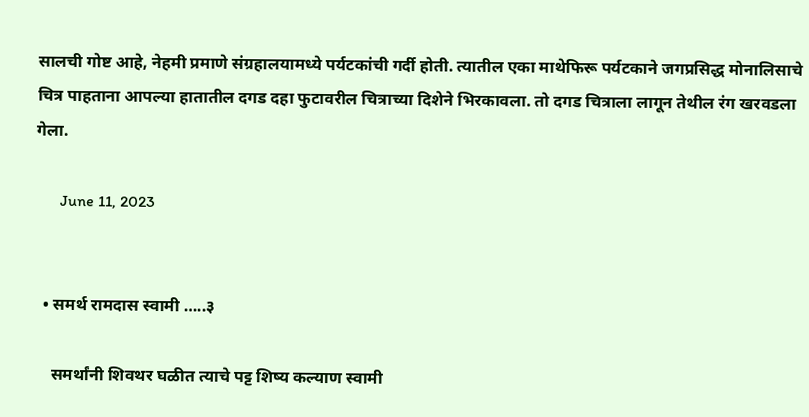सालची गोष्ट आहे, नेहमी प्रमाणे संग्रहालयामध्ये पर्यटकांची गर्दी होती. त्यातील एका माथेफिरू पर्यटकाने जगप्रसिद्ध मोनालिसाचे चित्र पाहताना आपल्या हातातील दगड दहा फुटावरील चित्राच्या दिशेने भिरकावला. तो दगड चित्राला लागून तेथील रंग खरवडला गेला.

      June 11, 2023


  • समर्थ रामदास स्वामी …..३

    समर्थांनी शिवथर घळीत त्याचे पट्ट शिष्य कल्याण स्वामी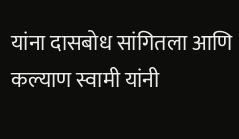यांना दासबोध सांगितला आणि कल्याण स्वामी यांनी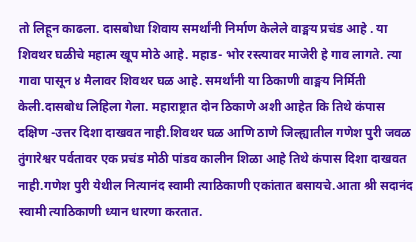तो लिहून काढला. दासबोधा शिवाय समर्थांनी निर्माण केलेले वाङ्मय प्रचंड आहे . या शिवथर घळीचे महात्म खूप मोठे आहे. महाड- भोर रस्त्यावर माजेरी हे गाव लागते. त्या गावा पासून ४ मैलावर शिवथर घळ आहे. समर्थांनी या ठिकाणी वाङ्मय निर्मिती केली.दासबोध लिहिला गेला. महाराष्ट्रात दोन ठिकाणे अशी आहेत कि तिथे कंपास दक्षिण -उत्तर दिशा दाखवत नाही.शिवथर घळ आणि ठाणे जिल्ह्यातील गणेश पुरी जवळ तुंगारेश्वर पर्वतावर एक प्रचंड मोठी पांडव कालीन शिळा आहे तिथे कंपास दिशा दाखवत नाही.गणेश पुरी येथील नित्यानंद स्वामी त्याठिकाणी एकांतात बसायचे.आता श्री सदानंद स्वामी त्याठिकाणी ध्यान धारणा करतात.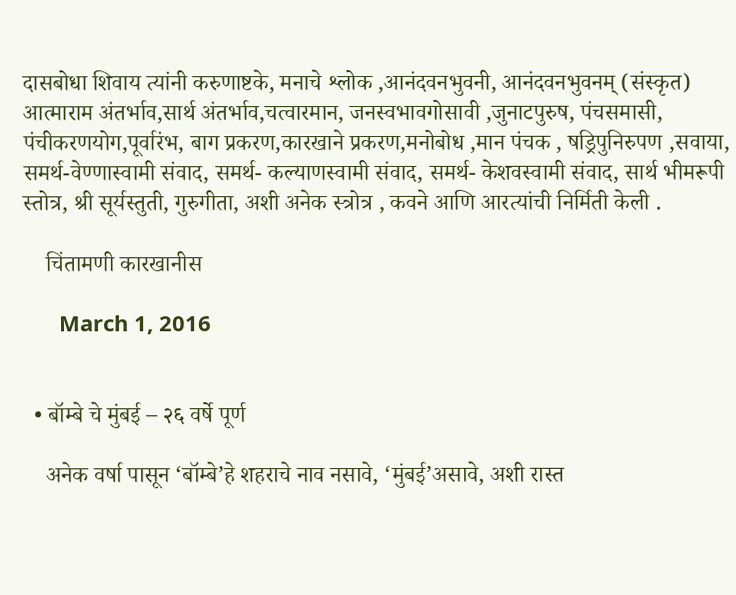दासबोधा शिवाय त्यांनी करुणाष्टके, मनाचे श्लोक ,आनंदवनभुवनी, आनंदवनभुवनम् (संस्कृत) आत्माराम अंतर्भाव,सार्थ अंतर्भाव,चत्वारमान, जनस्वभावगोसावी ,जुनाटपुरुष, पंचसमासी, पंचीकरणयोग,पूर्वारंभ, बाग प्रकरण,कारखाने प्रकरण,मनोबोध ,मान पंचक , षड्रिपुनिरुपण ,सवाया, समर्थ-वेण्णास्वामी संवाद, समर्थ- कल्याणस्वामी संवाद, समर्थ- केशवस्वामी संवाद, सार्थ भीमरूपी स्तोत्र, श्री सूर्यस्तुती, गुरुगीता, अशी अनेक स्त्रोत्र , कवने आणि आरत्यांची निर्मिती केली .

    चिंतामणी कारखानीस

      March 1, 2016


  • बॉम्बे चे मुंबई – २६ वर्षे पूर्ण

    अनेक वर्षा पासून ‘बॉम्बे’हे शहराचे नाव नसावे, ‘मुंबई’असावे, अशी रास्त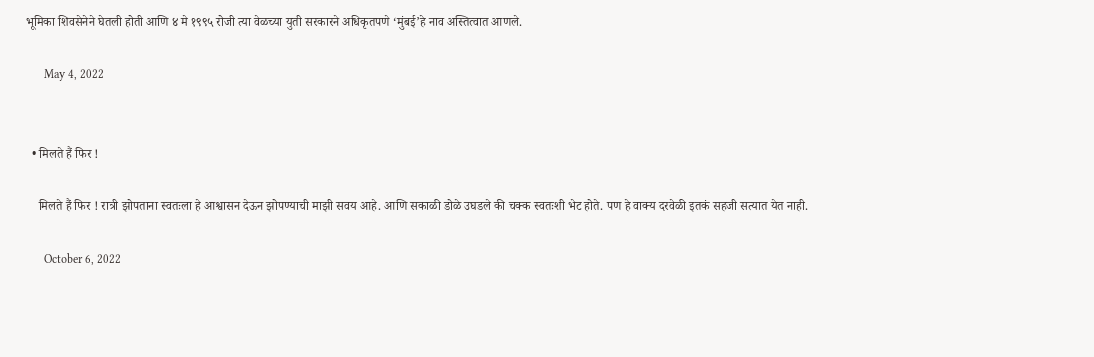भूमिका शिवसेनेने घेतली होती आणि ४ मे १९९५ रोजी त्या वेळच्या युती सरकारने अधिकृतपणे ‘मुंबई’हे नाव अस्तित्वात आणले.

      May 4, 2022


  • मिलते हैं फिर !

    मिलते हैं फिर ! रात्री झोपताना स्वतःला हे आश्वासन देऊन झोपण्याची माझी सवय आहे. आणि सकाळी डोळे उघडले की चक्क स्वतःशी भेट होते. पण हे वाक्य दरवेळी इतकं सहजी सत्यात येत नाही.

      October 6, 2022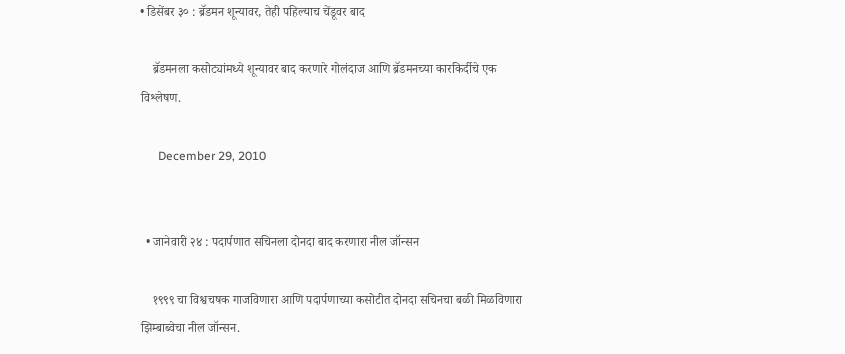• डिसेंबर ३० : ब्रॅडमन शून्यावर, तेही पहिल्याच चेंडूवर बाद

    ब्रॅडमनला कसोट्यांमध्ये शून्यावर बाद करणारे गोलंदाज आणि ब्रॅडमनच्या कारकिर्दीचे एक विश्लेषण.

      December 29, 2010


  • जानेवारी २४ : पदार्पणात सचिनला दोनदा बाद करणारा नील जॉन्सन

    १९९९ चा विश्वचषक गाजविणारा आणि पदार्पणाच्या कसोटीत दोनदा सचिनचा बळी मिळविणारा झिम्बाब्वेचा नील जॉन्सन.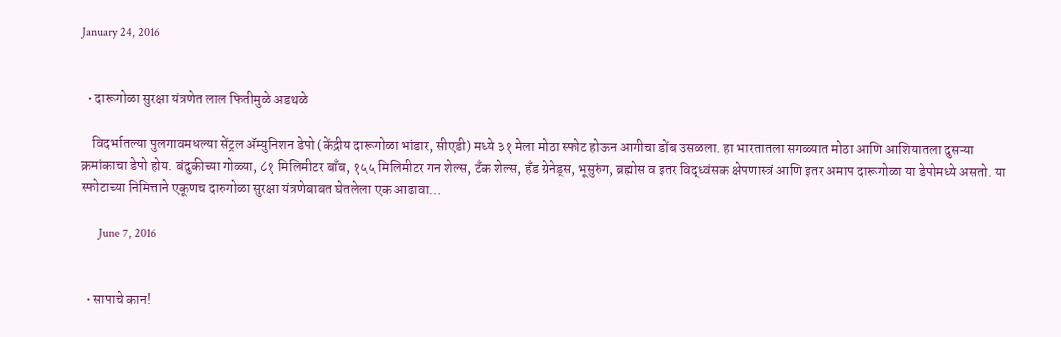January 24, 2016


  • दारूगोळा सुरक्षा यंत्रणेत लाल फितीमुळे अडथळे

    विदर्भातल्या पुलगावमधल्या सेंट्रल ॲम्युनिशन डेपो (केंद्रीय दारूगोळा भांडार, सीएडी) मध्ये ३१ मेला मोठा स्फोट होऊन आगीचा डोंब उसळला. हा भारतातला सगळ्यात मोठा आणि आशियातला दुसऱ्या क्रमांकाचा डेपो होय. बंदुकीच्या गोळ्या, ८१ मिलिमीटर बाँब, १५५ मिलिमीटर गन शेल्स, टॅंक शेल्स, हॅंड ग्रेनेड्‌स, भूसुरुंग, ब्रह्मोस व इतर विद्‌ध्वंसक क्षेपणास्त्रं आणि इतर अमाप दारूगोळा या डेपोमध्ये असतो. या स्फोटाच्या निमित्ताने एकूणच दारुगोळा सुरक्षा यंत्रणेबाबत घेतलेला एक आढावा…

      June 7, 2016


  • सापाचे कान!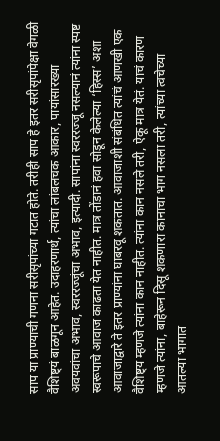साप या प्राण्याची गणना सरीसृपांच्या गटात होते. तरीही साप हे इतर सरीसृपांपेक्षा वेगळी वैशिष्ट्यं बाळगून आहेत. उदाहरणार्थ, त्यांचा लांबलचक आकार, पायांसारख्या अवयवांचा अभाव, स्वररज्जूंचा अभाव, इत्यादी. सापांना स्वररज्जू नसल्यानं त्यांना स्पष्ट स्वरूपाचे आवाज काढता येत नाहीत. मात्र तोंडानं हवा सोडून केलेल्या ‘हिस्स’ अशा आवाजाद्वारे ते इतर प्राण्यांना घाबरवू शकतात. आवाजाशी संबंधित त्यांचं आणखी एक वैशिष्ट्य म्हणजे त्यांना कान नाहीत. त्यांना कान नसले तरी, ऐकू मात्र येतं. याचं कारण म्हणजे त्यांना, बाहेरून दिसू शकणारा कानाचा भाग नसला तरी, त्यांच्या त्वचेच्या आतल्या भागात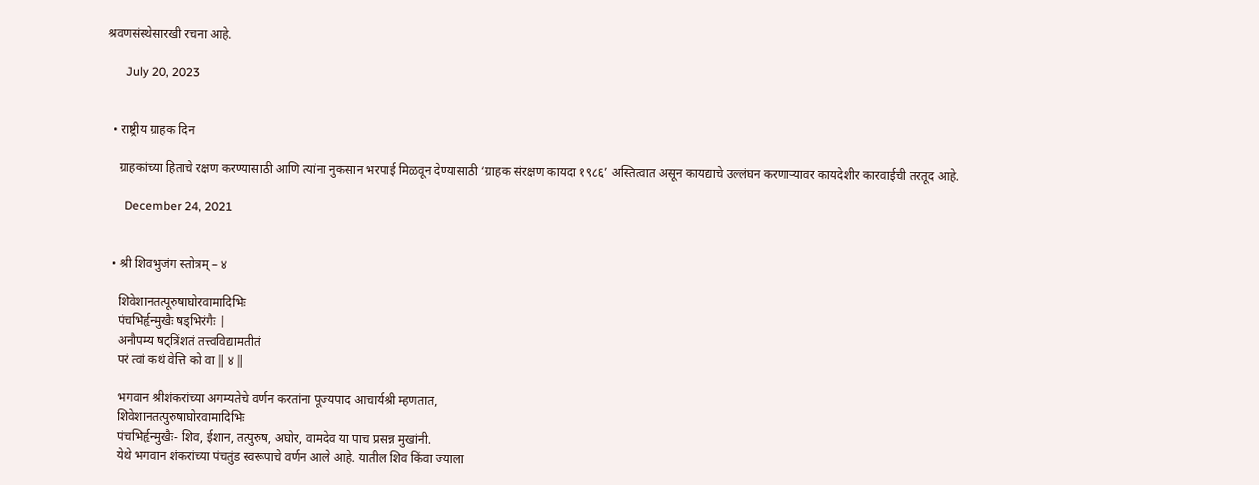श्रवणसंस्थेसारखी रचना आहे.

      July 20, 2023


  • राष्ट्रीय ग्राहक दिन

    ग्राहकांच्या हिताचे रक्षण करण्यासाठी आणि त्यांना नुकसान भरपाई मिळवून देण्यासाठी ‘ग्राहक संरक्षण कायदा १९८६’ अस्तित्वात असून कायद्याचे उल्लंघन करणाऱ्यावर कायदेशीर कारवाईची तरतूद आहे.

      December 24, 2021


  • श्री शिवभुजंग स्तोत्रम् – ४

    शिवेशानतत्पूरुषाघोरवामादिभिः
    पंचभिर्हृन्मुखैः षड्भिरंगैः |
    अनौपम्य षट्त्रिंशतं तत्त्वविद्यामतीतं
    परं त्वां कथं वेत्ति को वा ‖ ४ ‖

    भगवान श्रीशंकरांच्या अगम्यतेचे वर्णन करतांना पूज्यपाद आचार्यश्री म्हणतात,
    शिवेशानतत्पुरुषाघोरवामादिभिः
    पंचभिर्हृन्मुखैः- शिव, ईशान, तत्पुरुष, अघोर, वामदेव या पाच प्रसन्न मुखांनी.
    येथे भगवान शंकरांच्या पंचतुंड स्वरूपाचे वर्णन आले आहे. यातील शिव किंवा ज्याला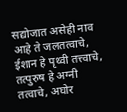सद्योजात असेही नाव आहे ते जलतत्वाचे, ईशान हे पृथ्वी तत्त्वाचे, तत्पुरुष हे अग्नी तत्वाचे, अघोर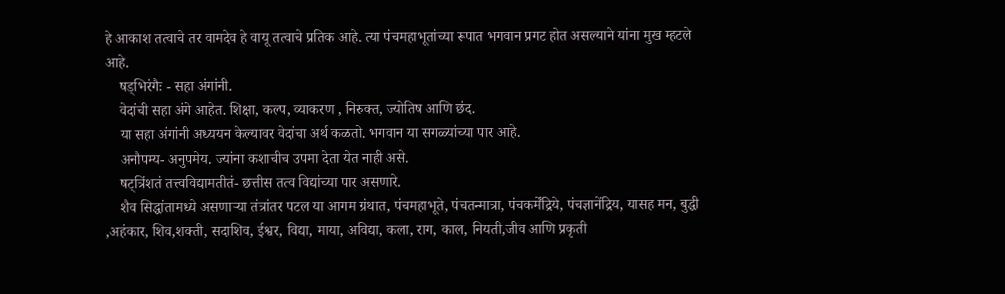हे आकाश तत्वाचे तर वामदेव हे वायू तत्वाचे प्रतिक आहे. त्या पंचमहाभूतांच्या रूपात भगवान प्रगट होत असल्याने यांना मुख म्हटले आहे.
    षड्भिरंगैः - सहा अंगांनी.
    वेदांची सहा अंगे आहेत. शिक्षा, कल्प, व्याकरण , निरुक्त, ज्योतिष आणि छंद.
    या सहा अंगांनी अध्ययन केल्यावर वेदांचा अर्थ कळतो. भगवान या सगळ्यांच्या पार आहे.
    अनौपम्य- अनुपमेय. ज्यांना कशाचीच उपमा देता येत नाही असे.
    षट्त्रिंशतं तत्त्वविद्यामतीतं- छत्तीस तत्व विद्यांच्या पार असणारे.
    शैव सिद्धांतामध्ये असणाऱ्या तंत्रांतर पटल या आगम ग्रंथात, पंचमहाभूते, पंचतन्मात्रा, पंचकर्मेंद्रिये, पंचज्ञानेंद्रिय, यासह मन, बुद्धी ,अहंकार, शिव,शक्ती, सदाशिव, ईश्वर, विद्या, माया, अविद्या, कला, राग, काल, नियती,जीव आणि प्रकृती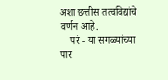अशा छत्तीस तत्वविद्यांचे वर्णन आहे.
    परं - या सगळ्यांच्या पार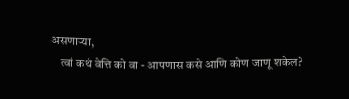असणाऱ्या,
    त्वां कथं वेत्ति को वा - आपणास कसे आणि कोण जाणू शकेल?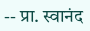-- प्रा. स्वानंद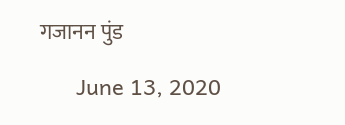गजानन पुंड

      June 13, 2020